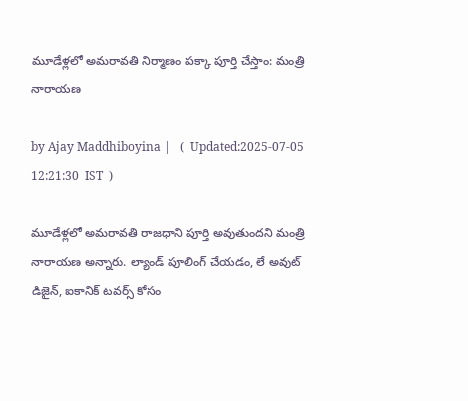మూడేళ్లలో అమరావతి నిర్మాణం పక్కా పూర్తి చేస్తాం: మంత్రి నారాయణ

by Ajay Maddhiboyina |   (  Updated:2025-07-05 12:21:30  IST  )

మూడేళ్ల‌లో అమ‌రావ‌తి రాజ‌ధాని పూర్తి అవుతుంద‌ని మంత్రి నారాయ‌ణ అన్నారు. ల్యాండ్ పూలింగ్ చేయ‌డం, లే అవుట్ డిజైన్, ఐకానిక్ ట‌వ‌ర్స్ కోసం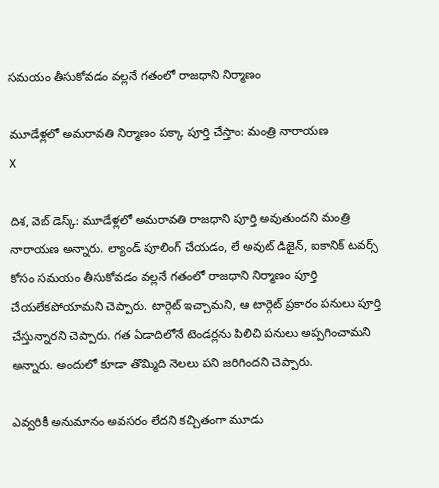స‌మ‌యం తీసుకోవ‌డం వ‌ల్ల‌నే గ‌తంలో రాజ‌ధాని నిర్మాణం

మూడేళ్లలో అమరావతి నిర్మాణం పక్కా పూర్తి చేస్తాం: మంత్రి నారాయణ
X

దిశ‌, వెబ్ డెస్క్: మూడేళ్ల‌లో అమ‌రావ‌తి రాజ‌ధాని పూర్తి అవుతుంద‌ని మంత్రి నారాయ‌ణ అన్నారు. ల్యాండ్ పూలింగ్ చేయ‌డం, లే అవుట్ డిజైన్, ఐకానిక్ ట‌వ‌ర్స్ కోసం స‌మ‌యం తీసుకోవ‌డం వ‌ల్ల‌నే గ‌తంలో రాజ‌ధాని నిర్మాణం పూర్తి చేయలేక‌పోయామ‌ని చెప్పారు. టార్గెట్ ఇచ్చామ‌ని, ఆ టార్గెట్ ప్ర‌కారం ప‌నులు పూర్తి చేస్తున్నార‌ని చెప్పారు. గ‌త ఏడాదిలోనే టెండ‌ర్ల‌ను పిలిచి ప‌నులు అప్ప‌గించామ‌ని అన్నారు. అందులో కూడా తొమ్మిది నెల‌లు ప‌ని జ‌రిగింద‌ని చెప్పారు.

ఎవ్వ‌రికీ అనుమానం అవ‌స‌రం లేద‌ని క‌చ్చితంగా మూడు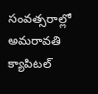సంవ‌త్స‌రాల్లో అమ‌రావ‌తి క్యాపిట‌ల్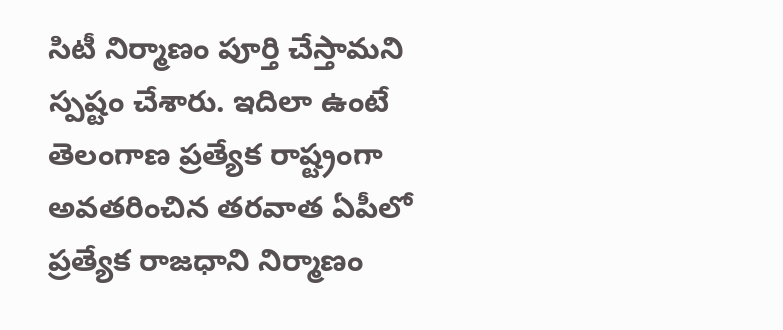సిటీ నిర్మాణం పూర్తి చేస్తామ‌ని స్ప‌ష్టం చేశారు. ఇదిలా ఉంటే తెలంగాణ ప్ర‌త్యేక రాష్ట్రంగా అవ‌త‌రించిన త‌ర‌వాత ఏపీలో ప్ర‌త్యేక రాజ‌ధాని నిర్మాణం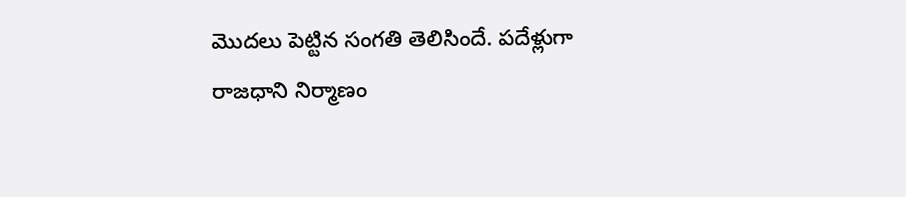మొద‌లు పెట్టిన సంగ‌తి తెలిసిందే. ప‌దేళ్లుగా రాజ‌ధాని నిర్మాణం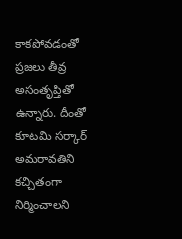కాక‌పోవ‌డంతో ప్ర‌జ‌లు తీవ్ర అసంతృప్తితో ఉన్నారు. దీంతో కూట‌మి స‌ర్కార్ అమ‌రావతిని క‌చ్చితంగా నిర్మించాల‌ని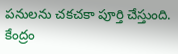ప‌నుల‌ను చ‌క‌చ‌కా పూర్తి చేస్తుంది. కేంద్రం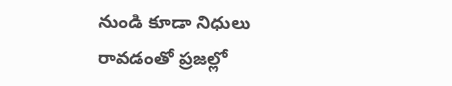నుండి కూడా నిధులు రావ‌డంతో ప్ర‌జ‌ల్లో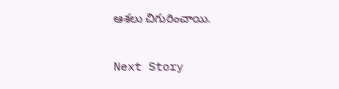ఆశ‌లు చిగురించాయి.

Next Story